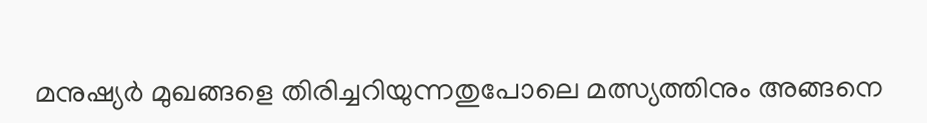മനുഷ്യർ മുഖങ്ങളെ തിരിച്ചറിയുന്നതുപോലെ മത്സ്യത്തിനും അങ്ങനെ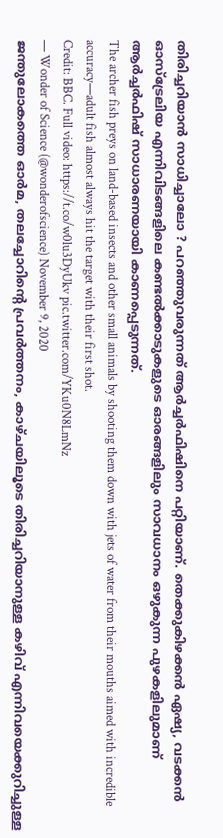തിരിച്ചറിയാൻ സാധിച്ചാലോ ? പറഞ്ഞുവരുന്നത് ആർച്ചർഫിഷിനെ പറ്റിയാണ്. തെക്കുകിഴക്കൻ ഏഷ്യ, വടക്കൻ ഓസ്ട്രേലിയ എന്നിവിടങ്ങളിലെ കണ്ടൽക്കാടുകളുടെ ഓരങ്ങളിലും സാവധാനം ഒഴുകുന്ന പുഴകളിലുമാണ് ആർച്ചർഫിഷ് സാധാരണയായി കാണപ്പെടുന്നത്.
The archer fish preys on land-based insects and other small animals by shooting them down with jets of water from their mouths aimed with incredible accuracy—adult fish almost always hit the target with their first shot.
Credit: BBC. Full video: https://t.co/w0lu3DyUkv pic.twitter.com/YKu0N8LmNz
— Wonder of Science (@wonderofscience) November 9, 2020
ജന്തുലോകത്തെ ഓർമ, തലച്ചോറിന്റെ പ്രവർത്തനം, കാഴ്ചയിലൂടെ തിരിച്ചറിയാനുള്ള കഴിവ് എന്നിവയെക്കുറിച്ചുള്ള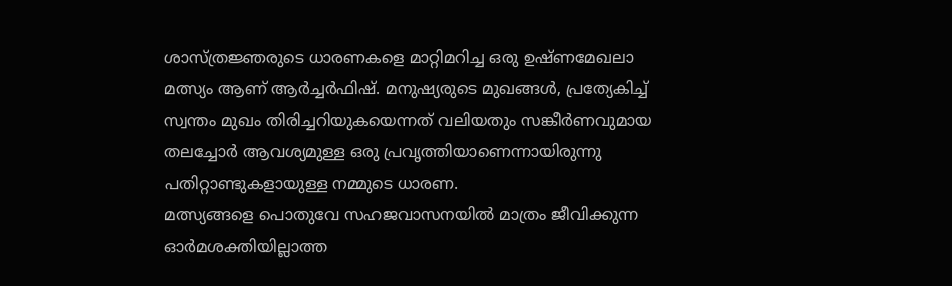ശാസ്ത്രജ്ഞരുടെ ധാരണകളെ മാറ്റിമറിച്ച ഒരു ഉഷ്ണമേഖലാ മത്സ്യം ആണ് ആർച്ചർഫിഷ്. മനുഷ്യരുടെ മുഖങ്ങൾ, പ്രത്യേകിച്ച് സ്വന്തം മുഖം തിരിച്ചറിയുകയെന്നത് വലിയതും സങ്കീർണവുമായ തലച്ചോർ ആവശ്യമുള്ള ഒരു പ്രവൃത്തിയാണെന്നായിരുന്നു പതിറ്റാണ്ടുകളായുള്ള നമ്മുടെ ധാരണ.
മത്സ്യങ്ങളെ പൊതുവേ സഹജവാസനയിൽ മാത്രം ജീവിക്കുന്ന ഓർമശക്തിയില്ലാത്ത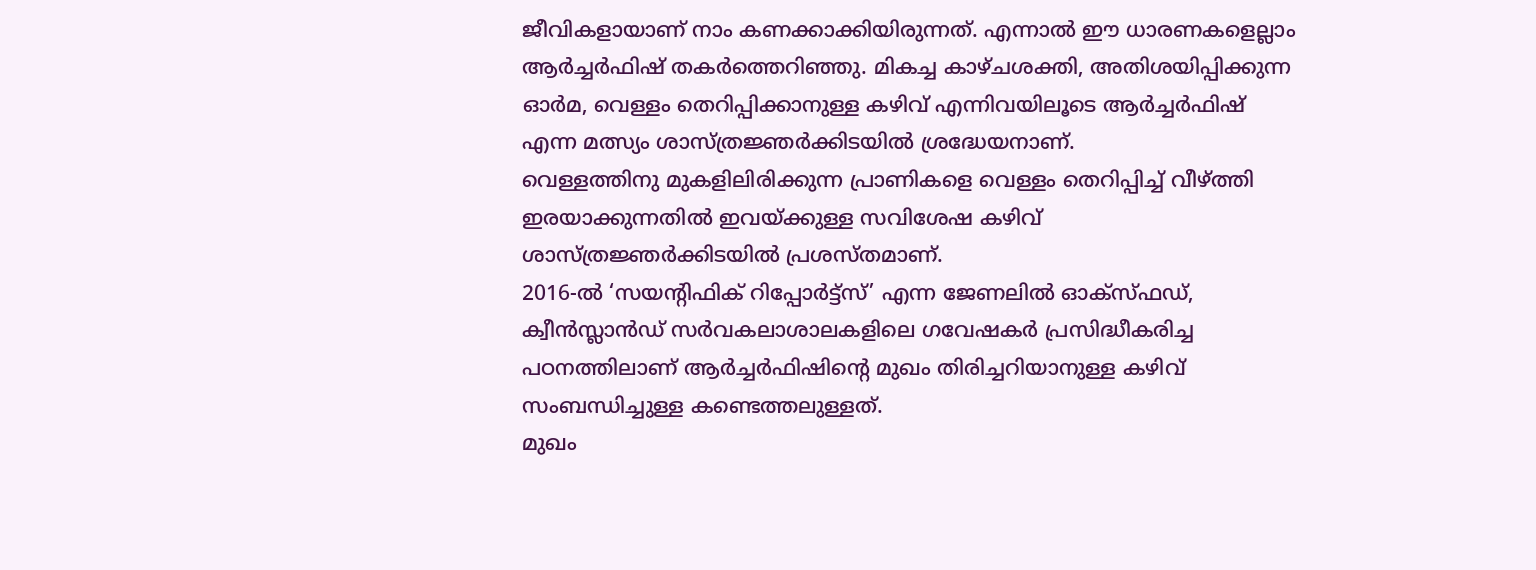ജീവികളായാണ് നാം കണക്കാക്കിയിരുന്നത്. എന്നാൽ ഈ ധാരണകളെല്ലാം ആർച്ചർഫിഷ് തകർത്തെറിഞ്ഞു. മികച്ച കാഴ്ചശക്തി, അതിശയിപ്പിക്കുന്ന ഓർമ, വെള്ളം തെറിപ്പിക്കാനുള്ള കഴിവ് എന്നിവയിലൂടെ ആർച്ചർഫിഷ് എന്ന മത്സ്യം ശാസ്ത്രജ്ഞർക്കിടയിൽ ശ്രദ്ധേയനാണ്.
വെള്ളത്തിനു മുകളിലിരിക്കുന്ന പ്രാണികളെ വെള്ളം തെറിപ്പിച്ച് വീഴ്ത്തി ഇരയാക്കുന്നതിൽ ഇവയ്ക്കുള്ള സവിശേഷ കഴിവ് ശാസ്ത്രജ്ഞർക്കിടയിൽ പ്രശസ്തമാണ്.
2016-ൽ ‘സയന്റിഫിക് റിപ്പോർട്ട്സ്’ എന്ന ജേണലിൽ ഓക്സ്ഫഡ്, ക്വീൻസ്ലാൻഡ് സർവകലാശാലകളിലെ ഗവേഷകർ പ്രസിദ്ധീകരിച്ച പഠനത്തിലാണ് ആർച്ചർഫിഷിന്റെ മുഖം തിരിച്ചറിയാനുള്ള കഴിവ് സംബന്ധിച്ചുള്ള കണ്ടെത്തലുള്ളത്.
മുഖം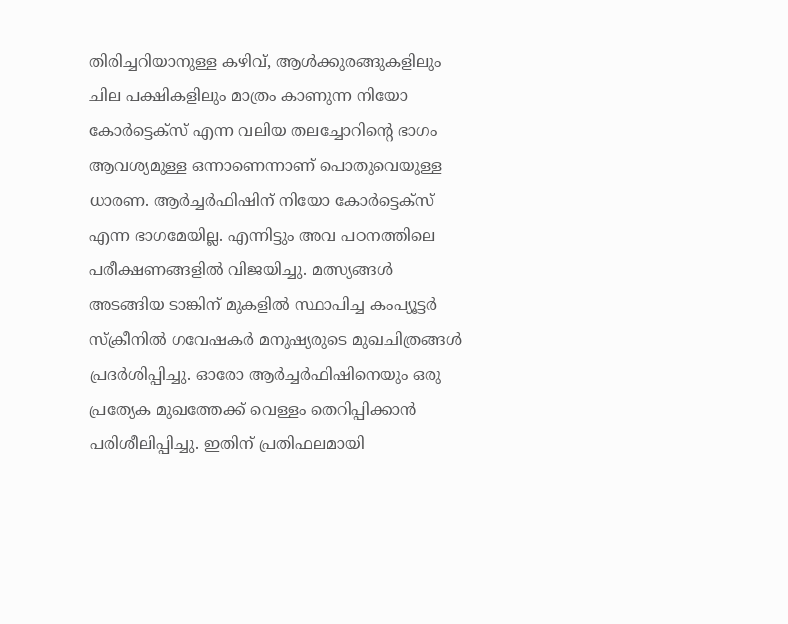തിരിച്ചറിയാനുള്ള കഴിവ്, ആൾക്കുരങ്ങുകളിലും ചില പക്ഷികളിലും മാത്രം കാണുന്ന നിയോ കോർട്ടെക്സ് എന്ന വലിയ തലച്ചോറിന്റെ ഭാഗം ആവശ്യമുള്ള ഒന്നാണെന്നാണ് പൊതുവെയുള്ള ധാരണ. ആർച്ചർഫിഷിന് നിയോ കോർട്ടെക്സ് എന്ന ഭാഗമേയില്ല. എന്നിട്ടും അവ പഠനത്തിലെ പരീക്ഷണങ്ങളിൽ വിജയിച്ചു. മത്സ്യങ്ങൾ അടങ്ങിയ ടാങ്കിന് മുകളിൽ സ്ഥാപിച്ച കംപ്യൂട്ടർ സ്ക്രീനിൽ ഗവേഷകർ മനുഷ്യരുടെ മുഖചിത്രങ്ങൾ പ്രദർശിപ്പിച്ചു. ഓരോ ആർച്ചർഫിഷിനെയും ഒരു പ്രത്യേക മുഖത്തേക്ക് വെള്ളം തെറിപ്പിക്കാൻ പരിശീലിപ്പിച്ചു. ഇതിന് പ്രതിഫലമായി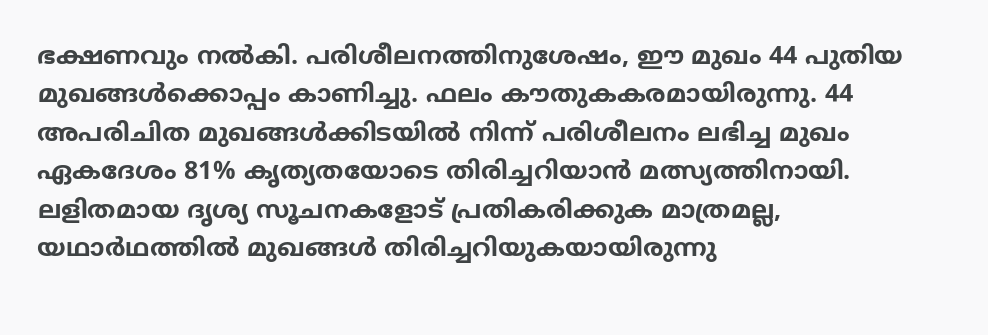ഭക്ഷണവും നൽകി. പരിശീലനത്തിനുശേഷം, ഈ മുഖം 44 പുതിയ മുഖങ്ങൾക്കൊപ്പം കാണിച്ചു. ഫലം കൗതുകകരമായിരുന്നു. 44 അപരിചിത മുഖങ്ങൾക്കിടയിൽ നിന്ന് പരിശീലനം ലഭിച്ച മുഖം ഏകദേശം 81% കൃത്യതയോടെ തിരിച്ചറിയാൻ മത്സ്യത്തിനായി.
ലളിതമായ ദൃശ്യ സൂചനകളോട് പ്രതികരിക്കുക മാത്രമല്ല, യഥാർഥത്തിൽ മുഖങ്ങൾ തിരിച്ചറിയുകയായിരുന്നു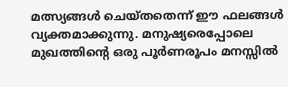മത്സ്യങ്ങൾ ചെയ്തതെന്ന് ഈ ഫലങ്ങൾ വ്യക്തമാക്കുന്നു. മനുഷ്യരെപ്പോലെ മുഖത്തിന്റെ ഒരു പൂർണരൂപം മനസ്സിൽ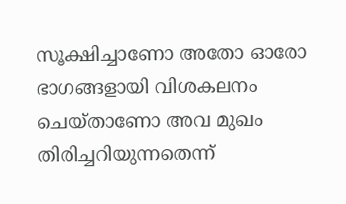സൂക്ഷിച്ചാണോ അതോ ഓരോ ഭാഗങ്ങളായി വിശകലനം ചെയ്താണോ അവ മുഖം തിരിച്ചറിയുന്നതെന്ന്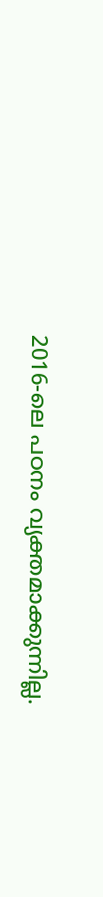2016-ലെ പഠനം വ്യക്തമാക്കുന്നില്ല.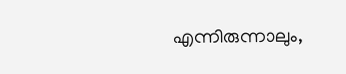എന്നിരുന്നാലും,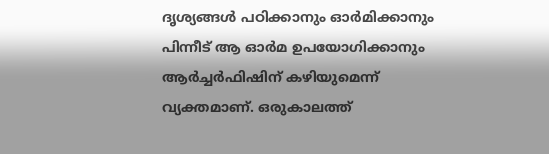ദൃശ്യങ്ങൾ പഠിക്കാനും ഓർമിക്കാനും പിന്നീട് ആ ഓർമ ഉപയോഗിക്കാനും ആർച്ചർഫിഷിന് കഴിയുമെന്ന് വ്യക്തമാണ്. ഒരുകാലത്ത്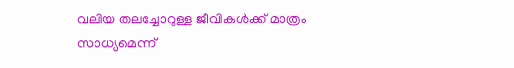വലിയ തലച്ചോറുള്ള ജീവികൾക്ക് മാത്രം സാധ്യമെന്ന്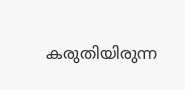കരുതിയിരുന്ന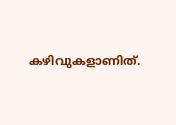കഴിവുകളാണിത്.